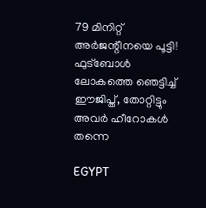79 മിനിറ്റ് അർജന്റീനയെ പൂട്ടി! ഫുട്ബോൾ ലോകത്തെ ഞെട്ടിച്ച് ഈജിപ്ത്, തോറ്റിട്ടും അവർ ഹീറോകൾ തന്നെ

EGYPT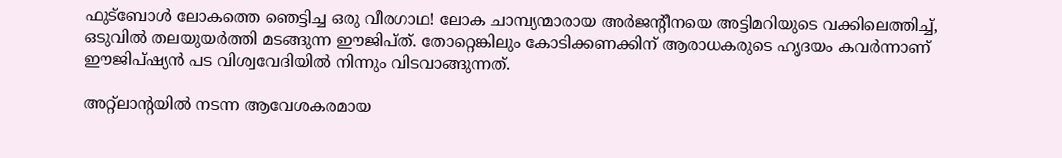ഫുട്ബോൾ ലോകത്തെ ഞെട്ടിച്ച ഒരു വീരഗാഥ! ലോക ചാമ്പ്യന്മാരായ അർജന്റീനയെ അട്ടിമറിയുടെ വക്കിലെത്തിച്ച്, ഒടുവിൽ തലയുയർത്തി മടങ്ങുന്ന ഈജിപ്ത്. തോറ്റെങ്കിലും കോടിക്കണക്കിന് ആരാധകരുടെ ഹൃദയം കവർന്നാണ് ഈജിപ്ഷ്യൻ പട വിശ്വവേദിയിൽ നിന്നും വിടവാങ്ങുന്നത്.

അറ്റ്ലാന്റയിൽ നടന്ന ആവേശകരമായ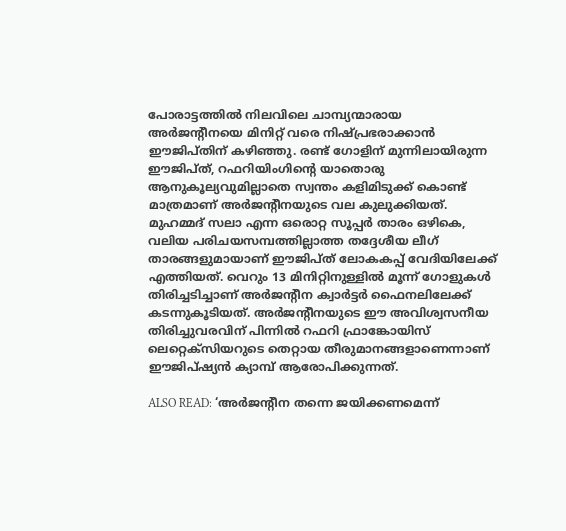പോരാട്ടത്തിൽ നിലവിലെ ചാമ്പ്യന്മാരായ അർജന്റീനയെ മിനിറ്റ് വരെ നിഷ്പ്രഭരാക്കാൻ ഈജിപ്തിന് കഴിഞ്ഞു. രണ്ട് ഗോളിന് മുന്നിലായിരുന്ന ഈജിപ്ത്, റഫറിയിംഗിന്റെ യാതൊരു ആനുകൂല്യവുമില്ലാതെ സ്വന്തം കളിമിടുക്ക് കൊണ്ട് മാത്രമാണ് അർജന്റീനയുടെ വല കുലുക്കിയത്. മുഹമ്മദ് സലാ എന്ന ഒരൊറ്റ സൂപ്പർ താരം ഒഴികെ, വലിയ പരിചയസമ്പത്തില്ലാത്ത തദ്ദേശീയ ലീഗ് താരങ്ങളുമായാണ് ഈജിപ്ത് ലോകകപ്പ് വേദിയിലേക്ക് എത്തിയത്. വെറും 13 മിനിറ്റിനുള്ളിൽ മൂന്ന് ഗോളുകൾ തിരിച്ചടിച്ചാണ് അർജന്റീന ക്വാർട്ടർ ഫൈനലിലേക്ക് കടന്നുകൂടിയത്. അർജന്റീനയുടെ ഈ അവിശ്വസനീയ തിരിച്ചുവരവിന് പിന്നിൽ റഫറി ഫ്രാങ്കോയിസ് ലെറ്റെക്സിയറുടെ തെറ്റായ തീരുമാനങ്ങളാണെന്നാണ് ഈജിപ്ഷ്യൻ ക്യാമ്പ് ആരോപിക്കുന്നത്.

ALSO READ: ‘അർജന്റീന തന്നെ ജയിക്കണമെന്ന്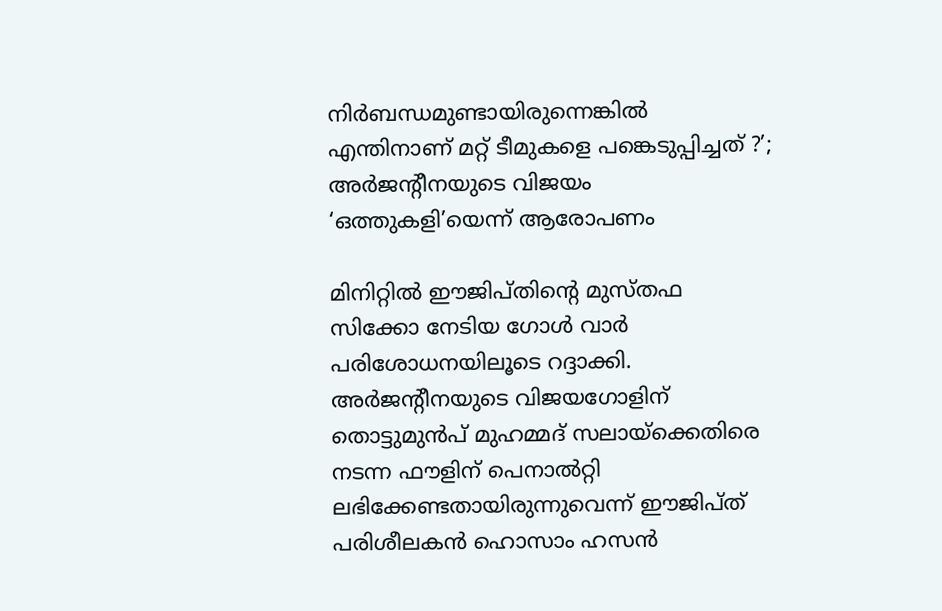നിർബന്ധമുണ്ടായിരുന്നെങ്കിൽ എന്തിനാണ് മറ്റ് ടീമുകളെ പങ്കെടുപ്പിച്ചത് ?’; അർജന്റീനയുടെ വിജയം ‘ഒത്തുകളി’യെന്ന് ആരോപണം

മിനിറ്റിൽ ഈജിപ്തിന്റെ മുസ്തഫ സിക്കോ നേടിയ ഗോൾ വാർ പരിശോധനയിലൂടെ റദ്ദാക്കി. അർജന്റീനയുടെ വിജയഗോളിന് തൊട്ടുമുൻപ് മുഹമ്മദ് സലായ്ക്കെതിരെ നടന്ന ഫൗളിന് പെനാൽറ്റി ലഭിക്കേണ്ടതായിരുന്നുവെന്ന് ഈജിപ്ത് പരിശീലകൻ ഹൊസാം ഹസൻ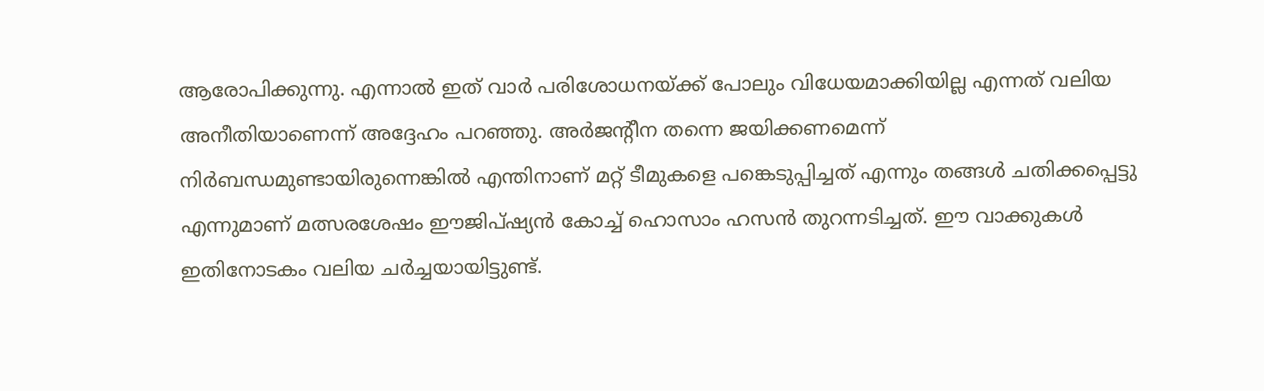ആരോപിക്കുന്നു. എന്നാൽ ഇത് വാർ പരിശോധനയ്ക്ക് പോലും വിധേയമാക്കിയില്ല എന്നത് വലിയ അനീതിയാണെന്ന് അദ്ദേഹം പറഞ്ഞു. അർജന്റീന തന്നെ ജയിക്കണമെന്ന് നിർബന്ധമുണ്ടായിരുന്നെങ്കിൽ എന്തിനാണ് മറ്റ് ടീമുകളെ പങ്കെടുപ്പിച്ചത് എന്നും തങ്ങൾ ചതിക്കപ്പെട്ടു എന്നുമാണ് മത്സരശേഷം ഈജിപ്ഷ്യൻ കോച്ച് ഹൊസാം ഹസൻ തുറന്നടിച്ചത്. ഈ വാക്കുകൾ ഇതിനോടകം വലിയ ചർച്ചയായിട്ടുണ്ട്.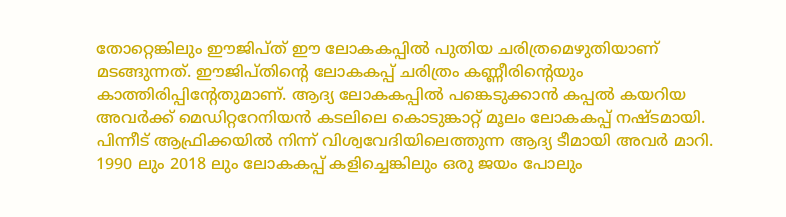തോറ്റെങ്കിലും ഈജിപ്ത് ഈ ലോകകപ്പിൽ പുതിയ ചരിത്രമെഴുതിയാണ് മടങ്ങുന്നത്. ഈജിപ്തിന്റെ ലോകകപ്പ് ചരിത്രം കണ്ണീരിന്റെയും കാത്തിരിപ്പിന്റേതുമാണ്. ആദ്യ ലോകകപ്പിൽ പങ്കെടുക്കാൻ കപ്പൽ കയറിയ അവർക്ക് മെഡിറ്ററേനിയൻ കടലിലെ കൊടുങ്കാറ്റ് മൂലം ലോകകപ്പ് നഷ്ടമായി. പിന്നീട് ആഫ്രിക്കയിൽ നിന്ന് വിശ്വവേദിയിലെത്തുന്ന ആദ്യ ടീമായി അവർ മാറി. 1990 ലും 2018 ലും ലോകകപ്പ് കളിച്ചെങ്കിലും ഒരു ജയം പോലും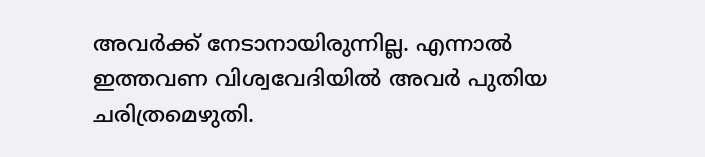അവർക്ക് നേടാനായിരുന്നില്ല. എന്നാൽ ഇത്തവണ വിശ്വവേദിയിൽ അവർ പുതിയ ചരിത്രമെഴുതി.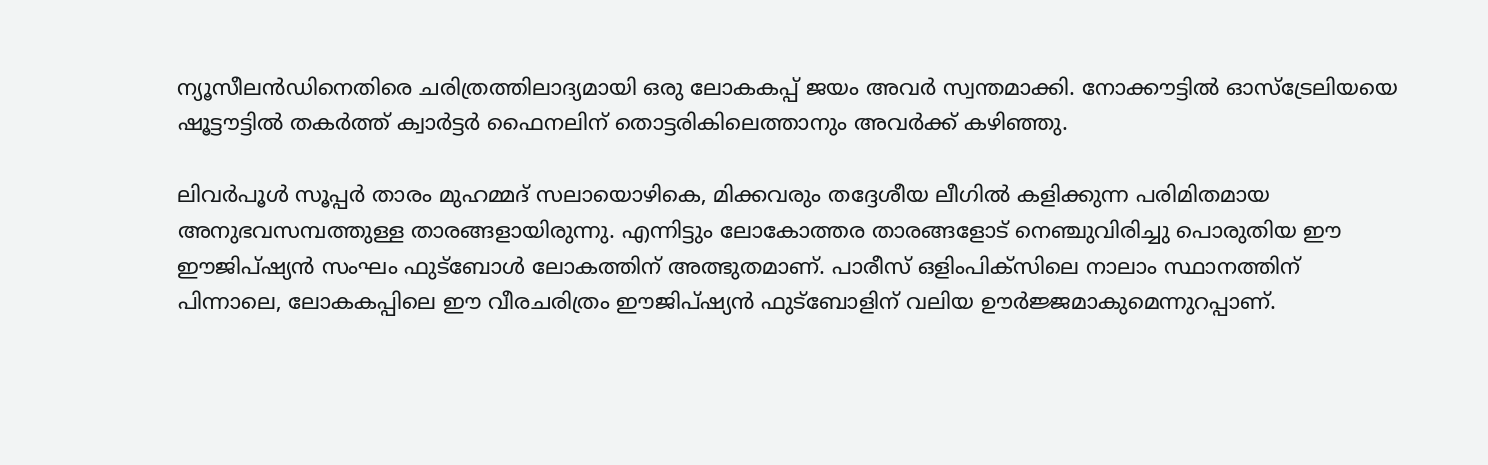ന്യൂസീലൻഡിനെതിരെ ചരിത്രത്തിലാദ്യമായി ഒരു ലോകകപ്പ് ജയം അവർ സ്വന്തമാക്കി. നോക്കൗട്ടിൽ ഓസ്ട്രേലിയയെ ഷൂട്ടൗട്ടിൽ തകർത്ത് ക്വാർട്ടർ ഫൈനലിന് തൊട്ടരികിലെത്താനും അവർക്ക് കഴിഞ്ഞു.

ലിവർപൂൾ സൂപ്പർ താരം മുഹമ്മദ് സലായൊഴികെ, മിക്കവരും തദ്ദേശീയ ലീഗിൽ കളിക്കുന്ന പരിമിതമായ അനുഭവസമ്പത്തുള്ള താരങ്ങളായിരുന്നു. എന്നിട്ടും ലോകോത്തര താരങ്ങളോട് നെഞ്ചുവിരിച്ചു പൊരുതിയ ഈ ഈജിപ്ഷ്യൻ സംഘം ഫുട്ബോൾ ലോകത്തിന് അത്ഭുതമാണ്. പാരീസ് ഒളിംപിക്സിലെ നാലാം സ്ഥാനത്തിന് പിന്നാലെ, ലോകകപ്പിലെ ഈ വീരചരിത്രം ഈജിപ്ഷ്യൻ ഫുട്ബോളിന് വലിയ ഊർജ്ജമാകുമെന്നുറപ്പാണ്.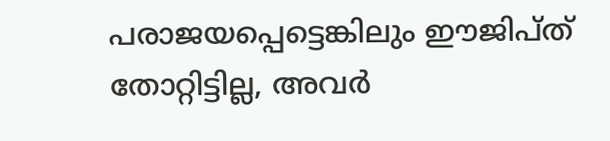പരാജയപ്പെട്ടെങ്കിലും ഈജിപ്ത് തോറ്റിട്ടില്ല, അവർ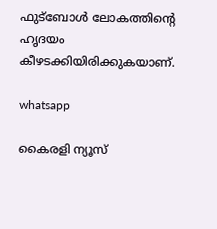ഫുട്ബോൾ ലോകത്തിന്റെ ഹൃദയം കീഴടക്കിയിരിക്കുകയാണ്.

whatsapp

കൈരളി ന്യൂസ്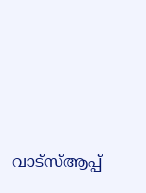വാട്‌സ്ആപ്പ്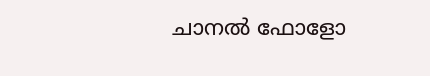ചാനല്‍ ഫോളോ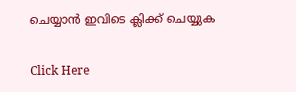ചെയ്യാന്‍ ഇവിടെ ക്ലിക്ക് ചെയ്യുക

Click Here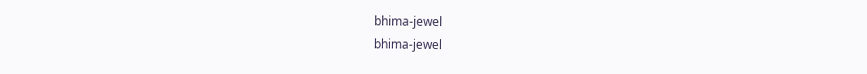bhima-jewel
bhima-jewel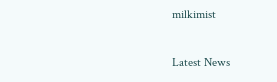milkimist

Latest News